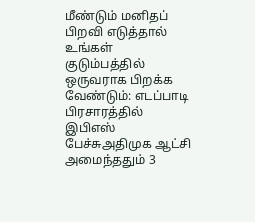மீண்டும் மனிதப் பிறவி எடுத்தால் உங்கள் குடும்பத்தில் ஒருவராக பிறக்க வேண்டும்: எடப்பாடி பிரசாரத்தில் இபிஎஸ் பேச்சுஅதிமுக ஆட்சி அமைந்ததும் 3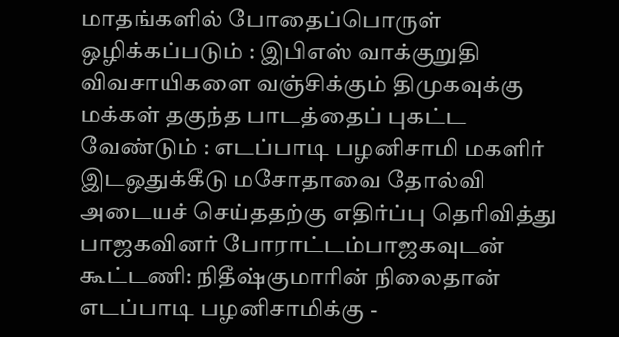மாதங்களில் போதைப்பொருள் ஒழிக்கப்படும் : இபிஎஸ் வாக்குறுதி விவசாயிகளை வஞ்சிக்கும் திமுகவுக்கு மக்கள் தகுந்த பாடத்தைப் புகட்ட வேண்டும் : எடப்பாடி பழனிசாமி மகளிர் இடஒதுக்கீடு மசோதாவை தோல்வி அடையச் செய்ததற்கு எதிர்ப்பு தெரிவித்து பாஜகவினர் போராட்டம்பாஜகவுடன் கூட்டணி: நிதீஷ்குமாரின் நிலைதான் எடப்பாடி பழனிசாமிக்கு -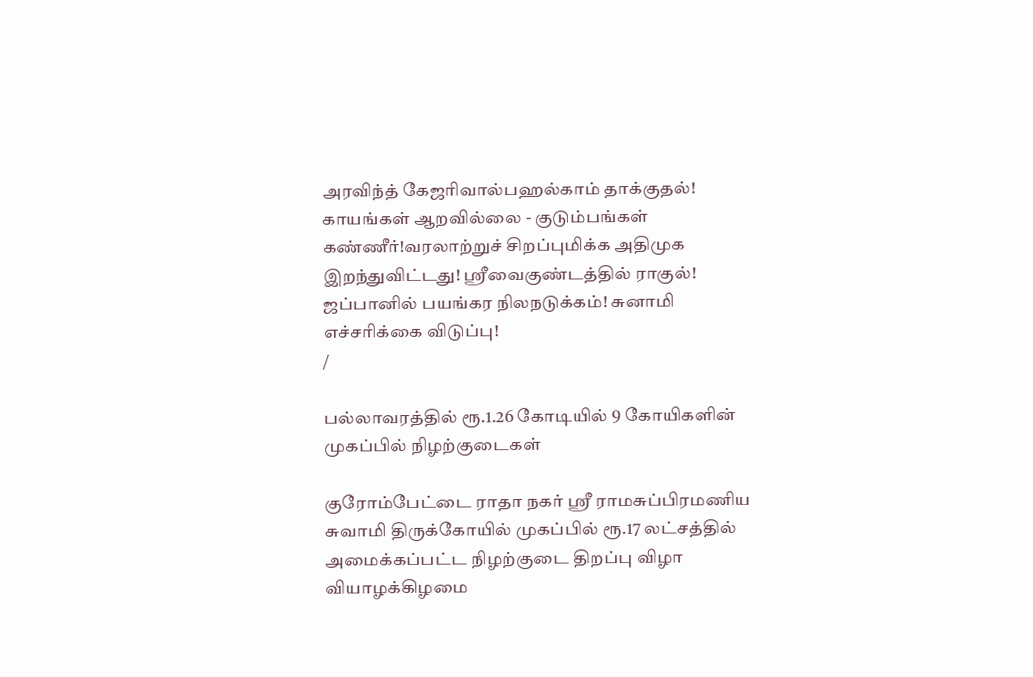அரவிந்த் கேஜரிவால்பஹல்காம் தாக்குதல்! காயங்கள் ஆறவில்லை - குடும்பங்கள் கண்ணீர்!வரலாற்றுச் சிறப்புமிக்க அதிமுக இறந்துவிட்டது! ஸ்ரீவைகுண்டத்தில் ராகுல்! ஜப்பானில் பயங்கர நிலநடுக்கம்! சுனாமி எச்சரிக்கை விடுப்பு!
/

பல்லாவரத்தில் ரூ.1.26 கோடியில் 9 கோயிகளின் முகப்பில் நிழற்குடைகள்

குரோம்பேட்டை ராதா நகர் ஸ்ரீ ராமசுப்பிரமணிய சுவாமி திருக்கோயில் முகப்பில் ரூ.17 லட்சத்தில் அமைக்கப்பட்ட நிழற்குடை திறப்பு விழா வியாழக்கிழமை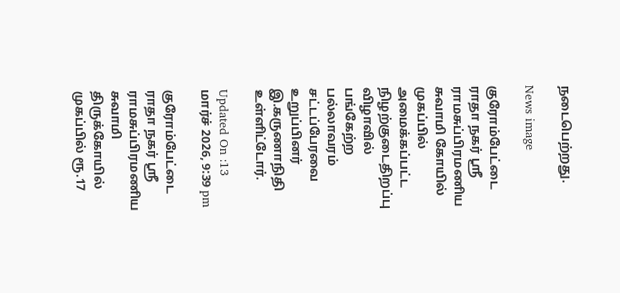நடைபெற்றது.

News image

குரோம்பேட்டை ராதா நகர் ஸ்ரீ ராமசுப்பிரமணிய சுவாமி கோயில் முகப்பில் அமைக்கப்பட்ட நிழற்குடைதிறப்பு விழாவில் பங்கேற்ற பல்லாவரம் சட்டப்பேரவை உறுப்பினர் இ.கருணாநிதி உள்ளிட்டோர்.

Updated On :13 மார்ச் 2026, 9:39 pm

குரோம்பேட்டை ராதா நகர் ஸ்ரீ ராமசுப்பிரமணிய சுவாமி திருக்கோயில் முகப்பில் ரூ.17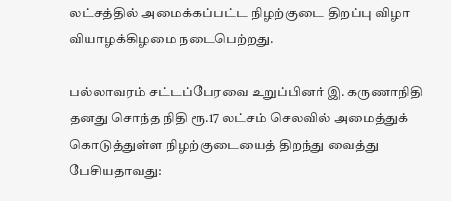லட்சத்தில் அமைக்கப்பட்ட நிழற்குடை திறப்பு விழா வியாழக்கிழமை நடைபெற்றது.

பல்லாவரம் சட்டப்பேரவை உறுப்பினர் இ. கருணாநிதி தனது சொந்த நிதி ரூ.17 லட்சம் செலவில் அமைத்துக் கொடுத்துள்ள நிழற்குடையைத் திறந்து வைத்து பேசியதாவது: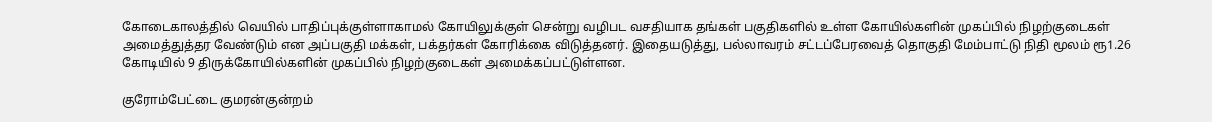கோடைகாலத்தில் வெயில் பாதிப்புக்குள்ளாகாமல் கோயிலுக்குள் சென்று வழிபட வசதியாக தங்கள் பகுதிகளில் உள்ள கோயில்களின் முகப்பில் நிழற்குடைகள் அமைத்துத்தர வேண்டும் என அப்பகுதி மக்கள், பக்தர்கள் கோரிக்கை விடுத்தனர். இதையடுத்து, பல்லாவரம் சட்டப்பேரவைத் தொகுதி மேம்பாட்டு நிதி மூலம் ரூ1.26 கோடியில் 9 திருக்கோயில்களின் முகப்பில் நிழற்குடைகள் அமைக்கப்பட்டுள்ளன.

குரோம்பேட்டை குமரன்குன்றம்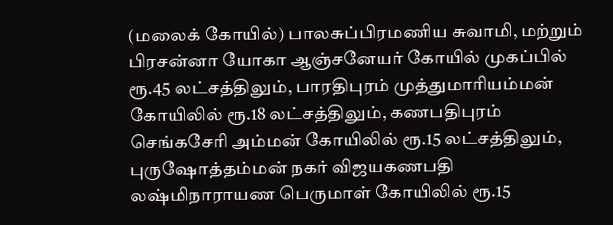(மலைக் கோயில்) பாலசுப்பிரமணிய சுவாமி, மற்றும் பிரசன்னா யோகா ஆஞ்சனேயர் கோயில் முகப்பில் ரூ.45 லட்சத்திலும், பாரதிபுரம் முத்துமாரியம்மன் கோயிலில் ரூ.18 லட்சத்திலும், கணபதிபுரம் செங்கசேரி அம்மன் கோயிலில் ரூ.15 லட்சத்திலும், புருஷோத்தம்மன் நகர் விஜயகணபதி லஷ்மிநாராயண பெருமாள் கோயிலில் ரூ.15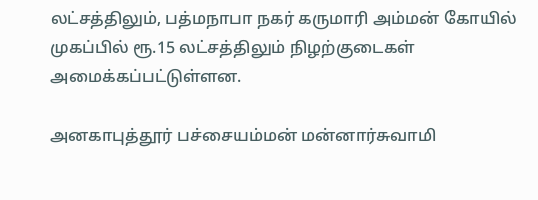லட்சத்திலும், பத்மநாபா நகர் கருமாரி அம்மன் கோயில் முகப்பில் ரூ.15 லட்சத்திலும் நிழற்குடைகள் அமைக்கப்பட்டுள்ளன.

அனகாபுத்தூர் பச்சையம்மன் மன்னார்சுவாமி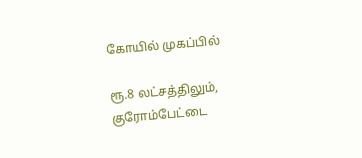கோயில் முகப்பில்

ரூ.8 லட்சத்திலும், குரோம்பேட்டை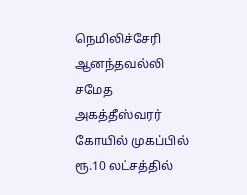நெமிலிச்சேரி ஆனந்தவல்லி சமேத அகத்தீஸ்வரர் கோயில் முகப்பில் ரூ.10 லட்சத்தில்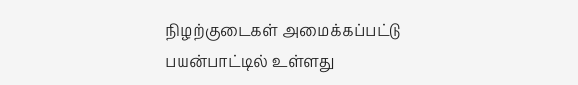நிழற்குடைகள் அமைக்கப்பட்டு பயன்பாட்டில் உள்ளது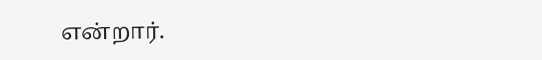என்றார்.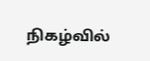நிகழ்வில்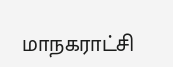மாநகராட்சி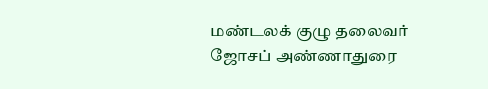மண்டலக் குழு தலைவர் ஜோசப் அண்ணாதுரை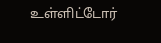உள்ளிட்டோர்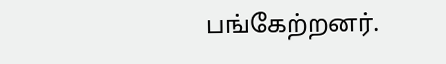பங்கேற்றனர்.